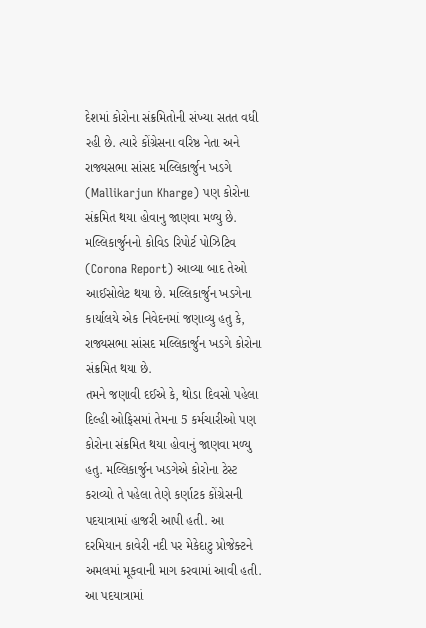દેશમાં કોરોના સંક્રમિતોની સંખ્યા સતત વધી રહી છે. ત્યારે કોંગ્રેસના વરિષ્ઠ નેતા અને રાજ્યસભા સાંસદ મલ્લિકાર્જુન ખડગે (Mallikarjun Kharge) પણ કોરોના સંક્રમિત થયા હોવાનુ જાણવા મળ્યુ છે. મલ્લિકાર્જુનનો કોવિડ રિપોર્ટ પોઝિટિવ (Corona Report) આવ્યા બાદ તેઓ આઈસોલેટ થયા છે. મલ્લિકાર્જુન ખડગેના કાર્યાલયે એક નિવેદનમાં જણાવ્યુ હતુ કે, રાજ્યસભા સાંસદ મલ્લિકાર્જુન ખડગે કોરોના સંક્રમિત થયા છે.
તમને જણાવી દઈએ કે, થોડા દિવસો પહેલા દિલ્હી ઓફિસમાં તેમના 5 કર્મચારીઓ પણ કોરોના સંક્રમિત થયા હોવાનું જાણવા મળ્યુ હતુ. મલ્લિકાર્જુન ખડગેએ કોરોના ટેસ્ટ કરાવ્યો તે પહેલા તેણે કર્ણાટક કોંગ્રેસની પદયાત્રામાં હાજરી આપી હતી. આ દરમિયાન કાવેરી નદી પર મેકેદાટુ પ્રોજેક્ટને અમલમાં મૂકવાની માગ કરવામાં આવી હતી. આ પદયાત્રામાં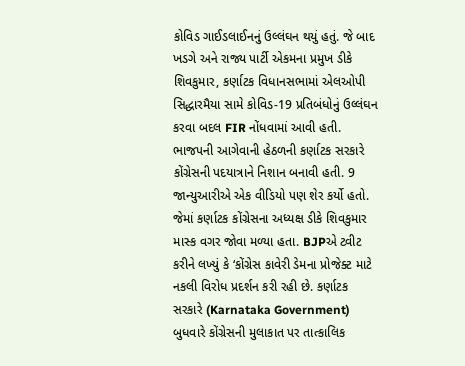કોવિડ ગાઈડલાઈનનું ઉલ્લંઘન થયું હતું. જે બાદ ખડગે અને રાજ્ય પાર્ટી એકમના પ્રમુખ ડીકે શિવકુમાર, કર્ણાટક વિધાનસભામાં એલઓપી સિદ્ધારમૈયા સામે કોવિડ-19 પ્રતિબંધોનું ઉલ્લંઘન કરવા બદલ FIR નોંધવામાં આવી હતી.
ભાજપની આગેવાની હેઠળની કર્ણાટક સરકારે કોંગ્રેસની પદયાત્રાને નિશાન બનાવી હતી. 9 જાન્યુઆરીએ એક વીડિયો પણ શેર કર્યો હતો. જેમાં કર્ણાટક કોંગ્રેસના અધ્યક્ષ ડીકે શિવકુમાર માસ્ક વગર જોવા મળ્યા હતા. BJPએ ટ્વીટ કરીને લખ્યું કે ‘કોંગ્રેસ કાવેરી ડેમના પ્રોજેક્ટ માટે નકલી વિરોધ પ્રદર્શન કરી રહી છે. કર્ણાટક સરકારે (Karnataka Government) બુધવારે કોંગ્રેસની મુલાકાત પર તાત્કાલિક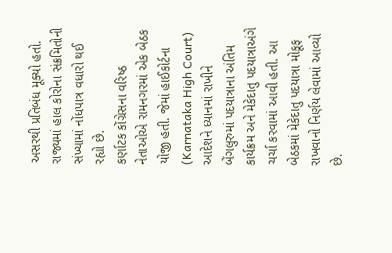અસરથી પ્રતિબંધ મૂક્યો હતો. રાજ્યમાં હાલ કોરોના સંક્રમિતોની સંખ્યામાં નોંધપાત્ર વધારો થઈ રહ્યો છે.
કર્ણાટક કોંગ્રેસના વરિષ્ઠ નેતાઓએ રામનગરમાં એક બેઠક યોજી હતી. જેમાં હાઈકોર્ટના (Karnataka High Court) આદેશને ધ્યાનમાં રાખીને બેંગલુરુમાં પદયાત્રાના અંતિમ કાર્યક્રમ અને મેકેદાતુ પદયાત્રાઅંગે ચર્ચા કરવામાં આવી હતી. આ બેઠકમાં મેકેદાતુ પદયાત્રા મોકૂફ રાખવાનો નિર્ણય લેવામાં આવ્યો છે.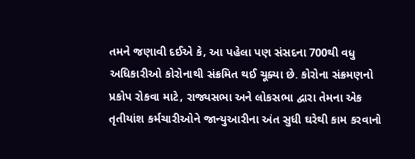તમને જણાવી દઈએ કે, આ પહેલા પણ સંસદના 700થી વધુ અધિકારીઓ કોરોનાથી સંક્રમિત થઈ ચૂક્યા છે. કોરોના સંક્રમણનો પ્રકોપ રોકવા માટે, રાજ્યસભા અને લોકસભા દ્વારા તેમના એક તૃતીયાંશ કર્મચારીઓને જાન્યુઆરીના અંત સુધી ઘરેથી કામ કરવાનો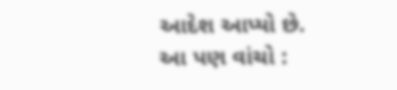આદેશ આપ્યો છે.
આ પણ વાંચો :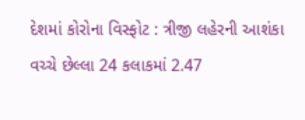દેશમાં કોરોના વિસ્ફોટ : ત્રીજી લહેરની આશંકા વચ્ચે છેલ્લા 24 કલાકમાં 2.47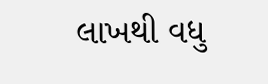લાખથી વધુ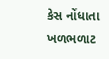કેસ નોંધાતા ખળભળાટ